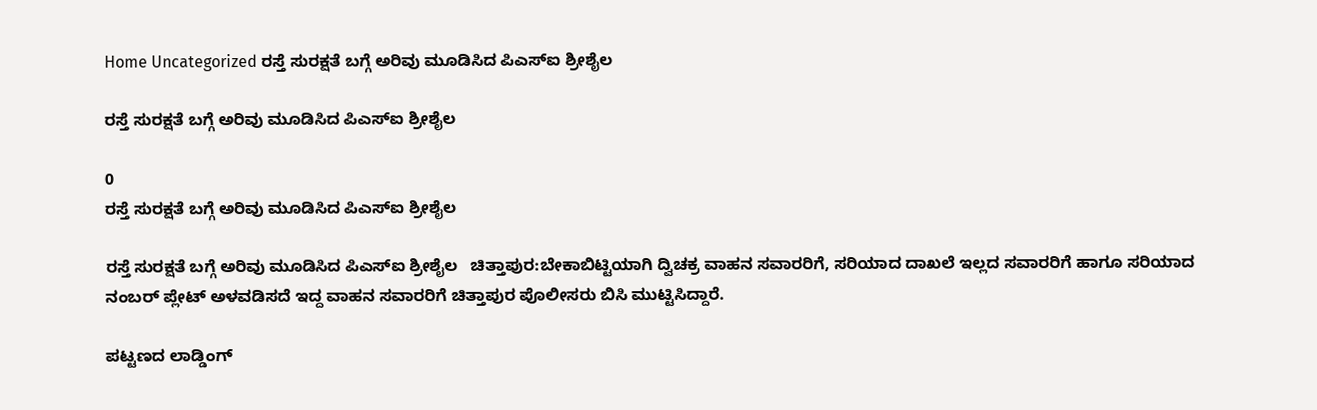Home Uncategorized ರಸ್ತೆ ಸುರಕ್ಷತೆ ಬಗ್ಗೆ ಅರಿವು ಮೂಡಿಸಿದ ಪಿಎಸ್ಐ ಶ್ರೀಶೈಲ

ರಸ್ತೆ ಸುರಕ್ಷತೆ ಬಗ್ಗೆ ಅರಿವು ಮೂಡಿಸಿದ ಪಿಎಸ್ಐ ಶ್ರೀಶೈಲ

0
ರಸ್ತೆ ಸುರಕ್ಷತೆ ಬಗ್ಗೆ ಅರಿವು ಮೂಡಿಸಿದ ಪಿಎಸ್ಐ ಶ್ರೀಶೈಲ

ರಸ್ತೆ ಸುರಕ್ಷತೆ ಬಗ್ಗೆ ಅರಿವು ಮೂಡಿಸಿದ ಪಿಎಸ್‌ಐ ಶ್ರೀಶೈಲ   ಚಿತ್ತಾಪುರ:ಬೇಕಾಬಿಟ್ಟಿಯಾಗಿ ದ್ವಿಚಕ್ರ ವಾಹನ ಸವಾರರಿಗೆ, ಸರಿಯಾದ ದಾಖಲೆ ಇಲ್ಲದ ಸವಾರರಿಗೆ ಹಾಗೂ ಸರಿಯಾದ ನಂಬರ್ ಪ್ಲೇಟ್ ಅಳವಡಿಸದೆ ಇದ್ದ ವಾಹನ ಸವಾರರಿಗೆ ಚಿತ್ತಾಪುರ ಪೊಲೀಸರು ಬಿಸಿ ಮುಟ್ಟಿಸಿದ್ದಾರೆ.

ಪಟ್ಟಣದ ಲಾಡ್ಡಿಂಗ್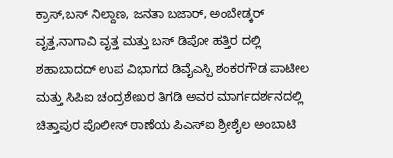ಕ್ರಾಸ್,ಬಸ್ ನಿಲ್ದಾಣ, ಜನತಾ ಬಜಾರ್, ಅಂಬೇಡ್ಕರ್ ವೃತ್ತ,ನಾಗಾವಿ ವೃತ್ತ ಮತ್ತು ಬಸ್ ಡಿಪೋ ಹತ್ತಿರ ದಲ್ಲಿ ಶಹಾಬಾದದ್ ಉಪ ವಿಭಾಗದ ಡಿವೈಎಸ್ಪಿ ಶಂಕರಗೌಡ ಪಾಟೀಲ ಮತ್ತು ಸಿಪಿಐ ಚಂದ್ರಶೇಖರ ತಿಗಡಿ ಅವರ ಮಾರ್ಗದರ್ಶನದಲ್ಲಿ ಚಿತ್ತಾಪುರ ಪೊಲೀಸ್‌ ಠಾಣೆಯ ಪಿಎಸ್‌ಐ ಶ್ರೀಶೈಲ ಅಂಬಾಟಿ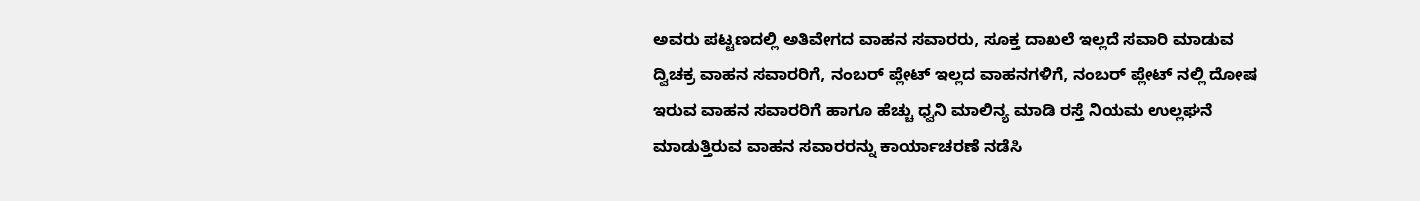ಅವರು ಪಟ್ಟಣದಲ್ಲಿ ಅತಿವೇಗದ ವಾಹನ ಸವಾರರು, ಸೂಕ್ತ ದಾಖಲೆ ಇಲ್ಲದೆ ಸವಾರಿ ಮಾಡುವ ದ್ವಿಚಕ್ರ ವಾಹನ ಸವಾರರಿಗೆ, ನಂಬರ್ ಪ್ಲೇಟ್ ಇಲ್ಲದ ವಾಹನಗಳಿಗೆ, ನಂಬರ್ ಪ್ಲೇಟ್ ನಲ್ಲಿ ದೋಷ ಇರುವ ವಾಹನ ಸವಾರರಿಗೆ ಹಾಗೂ ಹೆಚ್ಚು ಧ್ವನಿ ಮಾಲಿನ್ಯ ಮಾಡಿ ರಸ್ತೆ ನಿಯಮ ಉಲ್ಲಘನೆ ಮಾಡುತ್ತಿರುವ ವಾಹನ ಸವಾರರನ್ನು ಕಾರ್ಯಾಚರಣೆ ನಡೆಸಿ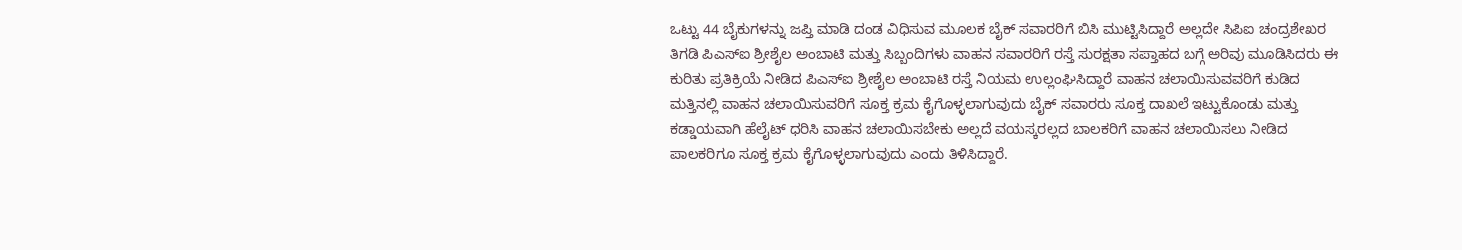ಒಟ್ಟು 44 ಬೈಕುಗಳನ್ನು ಜಪ್ತಿ ಮಾಡಿ ದಂಡ ವಿಧಿಸುವ ಮೂಲಕ ಬೈಕ್‌ ಸವಾರರಿಗೆ ಬಿಸಿ ಮುಟ್ಟಿಸಿದ್ದಾರೆ ಅಲ್ಲದೇ ಸಿಪಿಐ ಚಂದ್ರಶೇಖರ ತಿಗಡಿ ಪಿಎಸ್‌ಐ ಶ್ರೀಶೈಲ ಅಂಬಾಟಿ ಮತ್ತು ಸಿಬ್ಬಂದಿಗಳು ವಾಹನ ಸವಾರರಿಗೆ ರಸ್ತೆ ಸುರಕ್ಷತಾ ಸಪ್ತಾಹದ ಬಗ್ಗೆ ಅರಿವು ಮೂಡಿಸಿದರು ಈ ಕುರಿತು ಪ್ರತಿಕ್ರಿಯೆ ನೀಡಿದ ಪಿಎಸ್‌ಐ ಶ್ರೀಶೈಲ ಅಂಬಾಟಿ ರಸ್ತೆ ನಿಯಮ ಉಲ್ಲಂಘಿಸಿದ್ದಾರೆ ವಾಹನ ಚಲಾಯಿಸುವವರಿಗೆ ಕುಡಿದ ಮತ್ತಿನಲ್ಲಿ ವಾಹನ ಚಲಾಯಿಸುವರಿಗೆ ಸೂಕ್ತ ಕ್ರಮ ಕೈಗೊಳ್ಳಲಾಗುವುದು ಬೈಕ್‌ ಸವಾರರು ಸೂಕ್ತ ದಾಖಲೆ ಇಟ್ಟುಕೊಂಡು ಮತ್ತು ಕಡ್ಡಾಯವಾಗಿ ಹೆಲೈಟ್ ಧರಿಸಿ ವಾಹನ ಚಲಾಯಿಸಬೇಕು ಅಲ್ಲದೆ ವಯಸ್ಕರಲ್ಲದ ಬಾಲಕರಿಗೆ ವಾಹನ ಚಲಾಯಿಸಲು ನೀಡಿದ ಪಾಲಕರಿಗೂ ಸೂಕ್ತ ಕ್ರಮ ಕೈಗೊಳ್ಳಲಾಗುವುದು ಎಂದು ತಿಳಿಸಿದ್ದಾರೆ.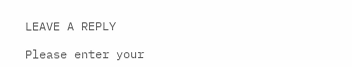LEAVE A REPLY

Please enter your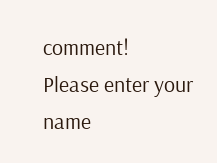comment!
Please enter your name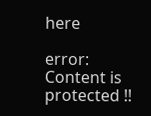here

error: Content is protected !!